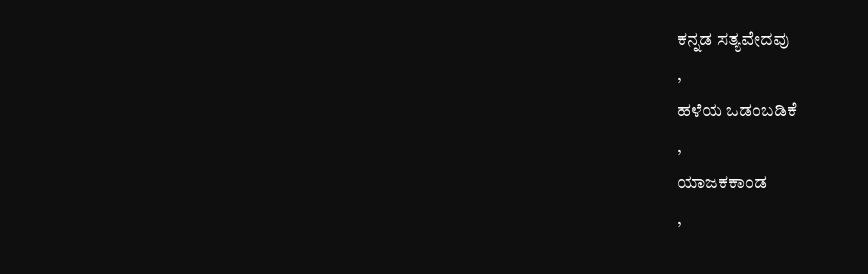ಕನ್ನಡ ಸತ್ಯವೇದವು
,
ಹಳೆಯ ಒಡಂಬಡಿಕೆ
,
ಯಾಜಕಕಾಂಡ
,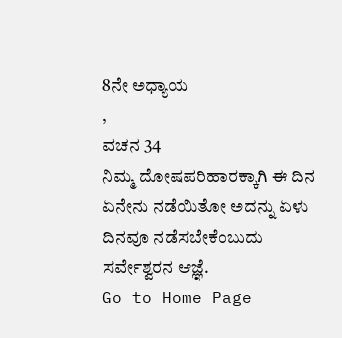8ನೇ ಅಧ್ಯಾಯ
,
ವಚನ 34
ನಿಮ್ಮ ದೋಷಪರಿಹಾರಕ್ಕಾಗಿ ಈ ದಿನ ಏನೇನು ನಡೆಯಿತೋ ಅದನ್ನು ಏಳು ದಿನವೂ ನಡೆಸಬೇಕೆಂಬುದು ಸರ್ವೇಶ್ವರನ ಆಜ್ಞೆ.
Go to Home Page